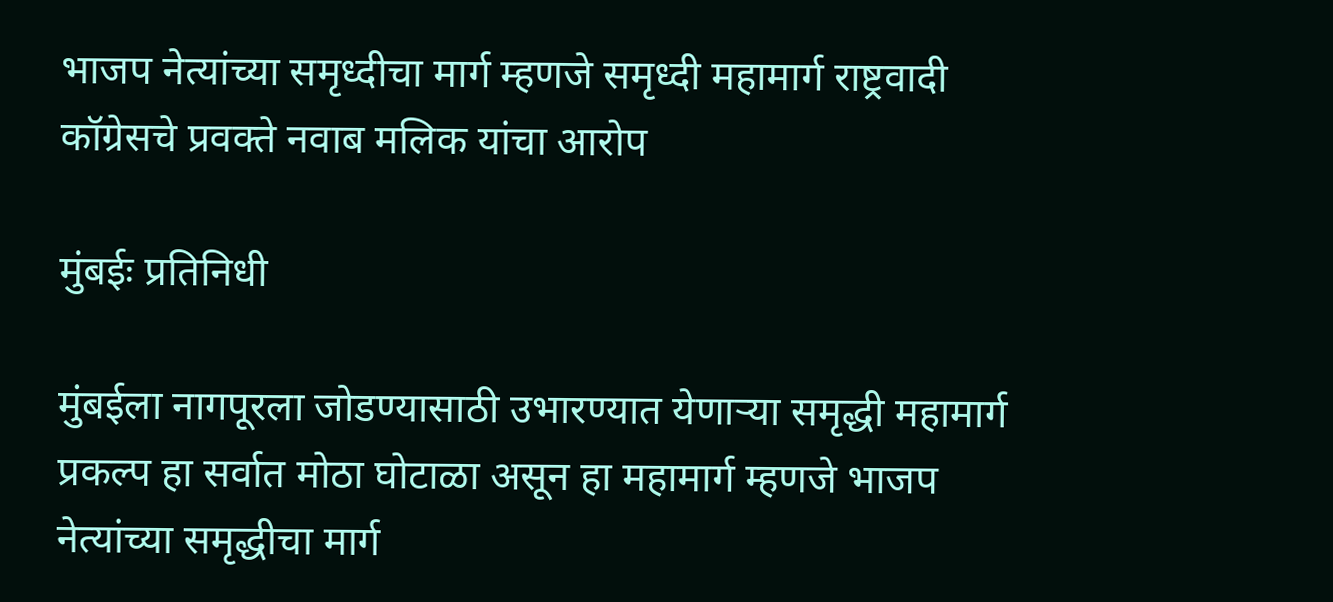भाजप नेत्यांच्या समृध्दीचा मार्ग म्हणजे समृध्दी महामार्ग राष्ट्रवादी कॉग्रेसचे प्रवक्ते नवाब मलिक यांचा आरोप

मुंबईः प्रतिनिधी

मुंबईला नागपूरला जोडण्यासाठी उभारण्यात येणाऱ्या समृद्धी महामार्ग प्रकल्प हा सर्वात मोठा घोटाळा असून हा महामार्ग म्हणजे भाजप नेत्यांच्या समृद्धीचा मार्ग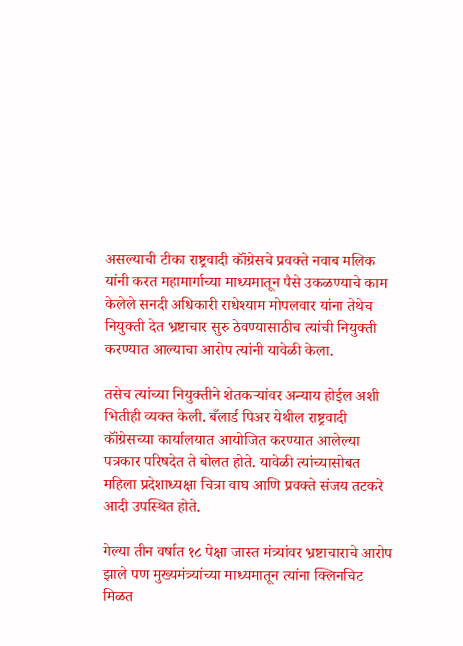असल्याची टीका राष्ट्रवादी कॉंग्रेसचे प्रवक्ते नवाब मलिक यांनी करत महामार्गाच्या माध्यमातून पैसे उकळण्याचे काम केलेले सनदी अधिकारी राधेश्याम मोपलवार यांना तेथेच नियुक्ती देत भ्रष्टाचार सुरु ठेवण्यासाठीच त्यांची नियुक्ती करण्यात आल्याचा आरोप त्यांनी यावेळी केला.

तसेच त्यांच्या नियुक्तीने शेतकऱ्यांवर अन्याय होईल अशी भितीही व्यक्त केली. बँलार्ड पिअर येथील राष्ट्रवादी कॉंग्रेसच्या कार्यालयात आयोजित करण्यात आलेल्या पत्रकार परिषदेत ते बोलत होते. यावेळी त्यांच्यासोबत महिला प्रदेशाध्यक्षा चित्रा वाघ आणि प्रवक्ते संजय तटकरे आदी उपस्थित होते.

गेल्या तीन वर्षात १८ पेक्षा जास्त मंत्र्यांवर भ्रष्टाचाराचे आरोप झाले पण मुख्यमंत्र्यांच्या माध्यमातून त्यांना क्लिनचिट मिळत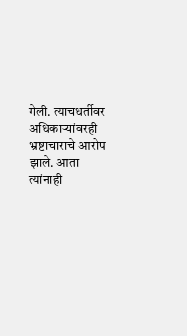गेली. त्याचधर्तीवर अधिकाऱ्यांवरही भ्रष्टाचाराचे आरोप झाले. आता त्यांनाही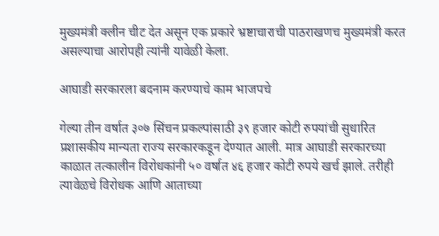मुख्यमंत्री क्लीन चीट देत असून एक प्रकारे भ्रष्टाचाराची पाठराखणच मुख्यमंत्री करत असल्याचा आरोपही त्यांनी यावेळी केला.

आघाडी सरकारला बदनाम करण्याचे काम भाजपचे

गेल्या तीन वर्षात ३०७ सिंचन प्रकल्पांसाठी ३९ हजार कोटी रुपयांची सुधारित प्रशासकीय मान्यता राज्य सरकारकडून देण्यात आली. मात्र आघाडी सरकारच्या काळात तत्कालीन विरोधकांनी ५० वर्षात ४६ हजार कोटी रुपये खर्च झाले. तरीही त्यावेळचे विरोधक आणि आताच्या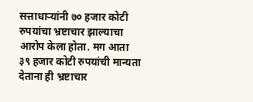सत्ताधाऱ्यांनी ७० हजार कोटी रुपयांचा भ्रष्टाचार झाल्याचा आरोप केला होता. मग आता ३९ हजार कोटी रुपयांची मान्यता देताना ही भ्रष्टाचार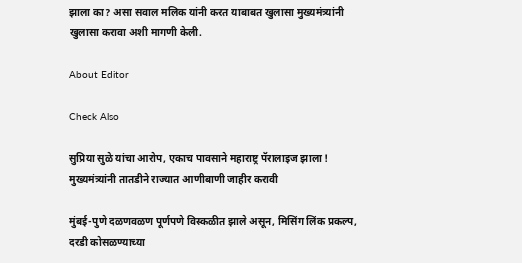झाला का? असा सवाल मलिक यांनी करत याबाबत खुलासा मुख्यमंत्र्यांनी खुलासा करावा अशी मागणी केली.

About Editor

Check Also

सुप्रिया सुळे यांचा आरोप, एकाच पावसाने महाराष्ट्र पॅरालाइज झाला ! मुख्यमंत्र्यांनी तातडीने राज्यात आणीबाणी जाहीर करावी

मुंबई-पुणे दळणवळण पूर्णपणे विस्कळीत झाले असून, मिसिंग लिंक प्रकल्प, दरडी कोसळण्याच्या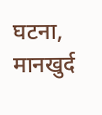घटना, मानखुर्द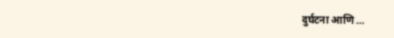दुर्घटना आणि …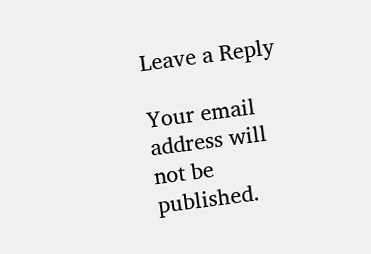Leave a Reply

Your email address will not be published.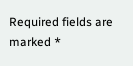Required fields are marked *